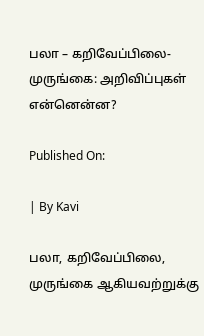பலா – கறிவேப்பிலை- முருங்கை: அறிவிப்புகள் என்னென்ன?

Published On:

| By Kavi

பலா, கறிவேப்பிலை, முருங்கை ஆகியவற்றுக்கு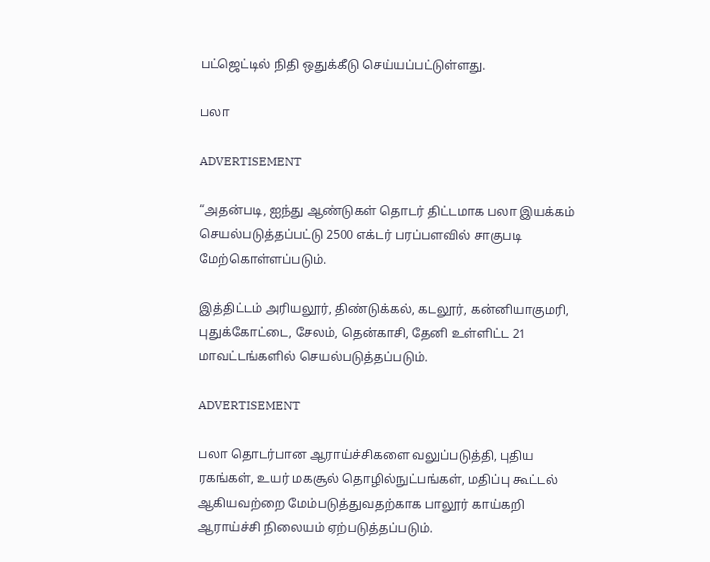பட்ஜெட்டில் நிதி ஒதுக்கீடு செய்யப்பட்டுள்ளது.

பலா

ADVERTISEMENT

“அதன்படி, ஐந்து ஆண்டுகள் தொடர் திட்டமாக பலா இயக்கம் செயல்படுத்தப்பட்டு 2500 எக்டர் பரப்பளவில் சாகுபடி மேற்கொள்ளப்படும்.

இத்திட்டம் அரியலூர், திண்டுக்கல், கடலூர், கன்னியாகுமரி, புதுக்கோட்டை, சேலம், தென்காசி, தேனி உள்ளிட்ட 21 மாவட்டங்களில் செயல்படுத்தப்படும்.

ADVERTISEMENT

பலா தொடர்பான ஆராய்ச்சிகளை வலுப்படுத்தி, புதிய ரகங்கள், உயர் மகசூல் தொழில்நுட்பங்கள், மதிப்பு கூட்டல் ஆகியவற்றை மேம்படுத்துவதற்காக பாலூர் காய்கறி ஆராய்ச்சி நிலையம் ஏற்படுத்தப்படும்.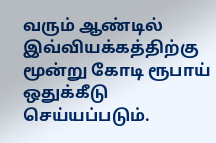வரும் ஆண்டில் இவ்வியக்கத்திற்கு மூன்று கோடி ரூபாய் ஒதுக்கீடு செய்யப்படும்.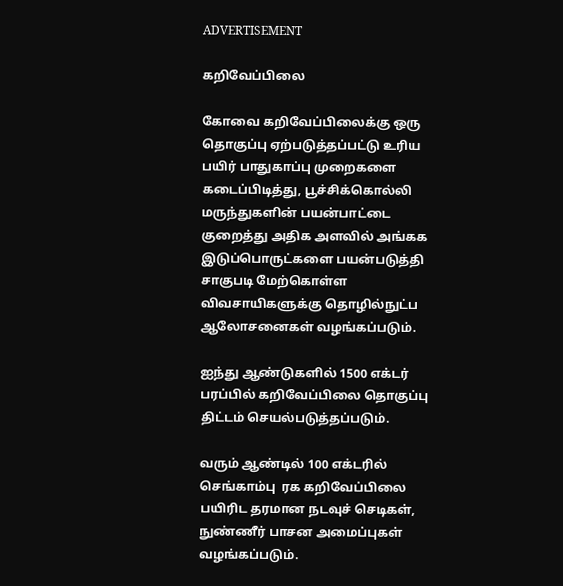ADVERTISEMENT

கறிவேப்பிலை

கோவை கறிவேப்பிலைக்கு ஒரு தொகுப்பு ஏற்படுத்தப்பட்டு உரிய பயிர் பாதுகாப்பு முறைகளை கடைப்பிடித்து, பூச்சிக்கொல்லி மருந்துகளின் பயன்பாட்டை குறைத்து அதிக அளவில் அங்கக இடுப்பொருட்களை பயன்படுத்தி சாகுபடி மேற்கொள்ள விவசாயிகளுக்கு தொழில்நுட்ப ஆலோசனைகள் வழங்கப்படும்.

ஐந்து ஆண்டுகளில் 1500 எக்டர் பரப்பில் கறிவேப்பிலை தொகுப்பு திட்டம் செயல்படுத்தப்படும்.

வரும் ஆண்டில் 100 எக்டரில் செங்காம்பு  ரக கறிவேப்பிலை பயிரிட தரமான நடவுச் செடிகள், நுண்ணீர் பாசன அமைப்புகள் வழங்கப்படும்.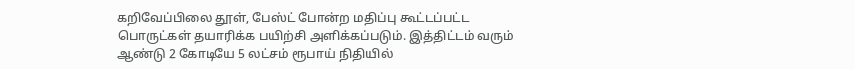கறிவேப்பிலை தூள், பேஸ்ட் போன்ற மதிப்பு கூட்டப்பட்ட பொருட்கள் தயாரிக்க பயிற்சி அளிக்கப்படும். இத்திட்டம் வரும் ஆண்டு 2 கோடியே 5 லட்சம் ரூபாய் நிதியில்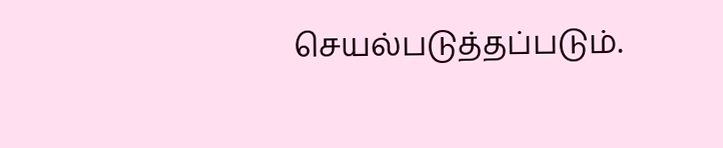செயல்படுத்தப்படும்.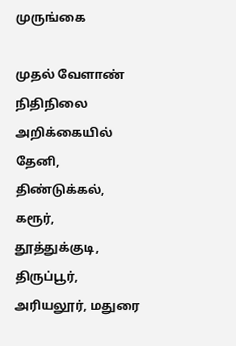முருங்கை

முதல் வேளாண் நிதிநிலை அறிக்கையில் தேனி, திண்டுக்கல், கரூர், தூத்துக்குடி, திருப்பூர், அரியலூர், மதுரை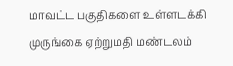மாவட்ட பகுதிகளை உள்ளடக்கி முருங்கை ஏற்றுமதி மண்டலம்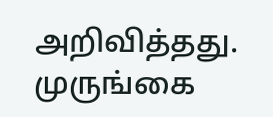அறிவித்தது. முருங்கை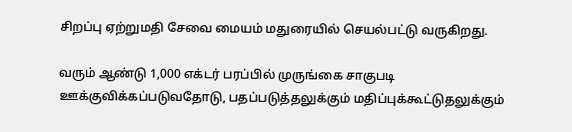சிறப்பு ஏற்றுமதி சேவை மையம் மதுரையில் செயல்பட்டு வருகிறது.

வரும் ஆண்டு 1,000 எக்டர் பரப்பில் முருங்கை சாகுபடி ஊக்குவிக்கப்படுவதோடு, பதப்படுத்தலுக்கும் மதிப்புக்கூட்டுதலுக்கும்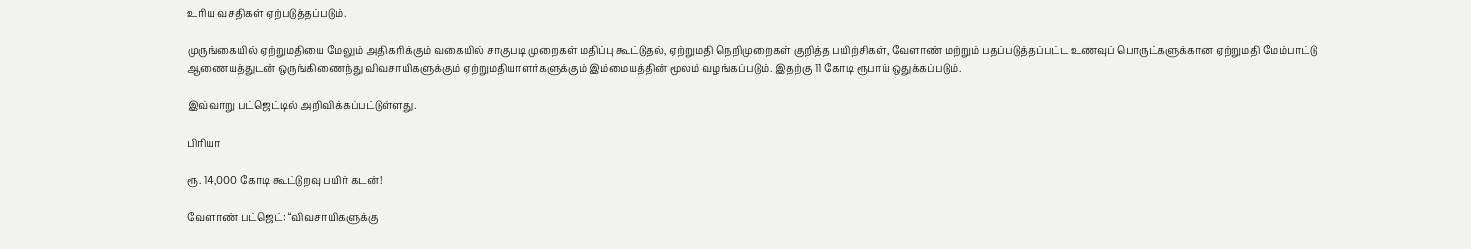உரிய வசதிகள் ஏற்படுத்தப்படும்.

முருங்கையில் ஏற்றுமதியை மேலும் அதிகரிக்கும் வகையில் சாகுபடி முறைகள் மதிப்பு கூட்டுதல், ஏற்றுமதி நெறிமுறைகள் குறித்த பயிற்சிகள், வேளாண் மற்றும் பதப்படுத்தப்பட்ட உணவுப் பொருட்களுக்கான ஏற்றுமதி மேம்பாட்டு ஆணையத்துடன் ஒருங்கிணைந்து விவசாயிகளுக்கும் ஏற்றுமதியாளர்களுக்கும் இம்மையத்தின் மூலம் வழங்கப்படும். இதற்கு 11 கோடி ரூபாய் ஒதுக்கப்படும்.

இவ்வாறு பட்ஜெட்டில் அறிவிக்கப்பட்டுள்ளது.

பிரியா

ரூ. 14,000 கோடி கூட்டுறவு பயிர் கடன்!

வேளாண் பட்ஜெட்: “விவசாயிகளுக்கு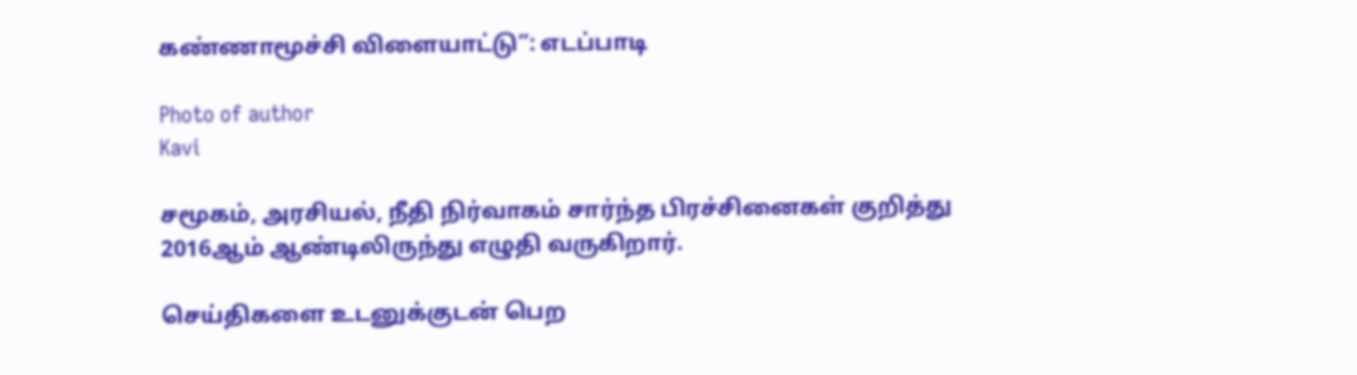கண்ணாமூச்சி விளையாட்டு”: எடப்பாடி

Photo of author
Kavi

சமூகம், அரசியல், நீதி நிர்வாகம் சார்ந்த பிரச்சினைகள் குறித்து 2016ஆம் ஆண்டிலிருந்து எழுதி வருகிறார்.

செய்திகளை உடனுக்குடன் பெற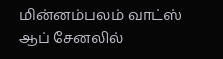மின்னம்பலம் வாட்ஸ் ஆப் சேனலில்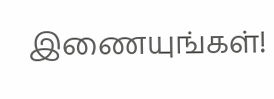இணையுங்கள்!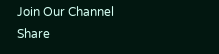Join Our Channel
Share